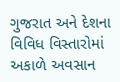ગુજરાત અને દેશના વિવિધ વિસ્તારોમાં અકાળે અવસાન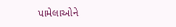પામેલાઓને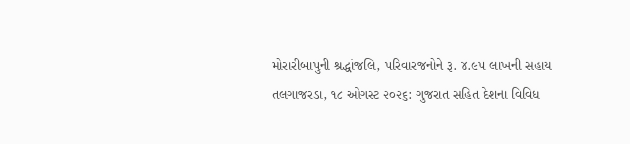મોરારીબાપુની શ્રદ્ધાંજલિ, પરિવારજનોને રૂ. ૪.૯૫ લાખની સહાય
તલગાજરડા, ૧૮ ઓગસ્ટ ૨૦૨૬: ગુજરાત સહિત દેશના વિવિધ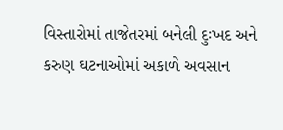વિસ્તારોમાં તાજેતરમાં બનેલી દુઃખદ અને કરુણ ઘટનાઓમાં અકાળે અવસાન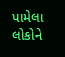પામેલા લોકોને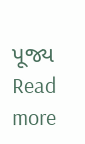પૂજ્ય
Read more